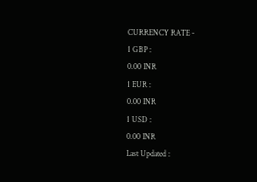CURRENCY RATE -
1 GBP :
0.00 INR
1 EUR :
0.00 INR
1 USD :
0.00 INR
Last Updated :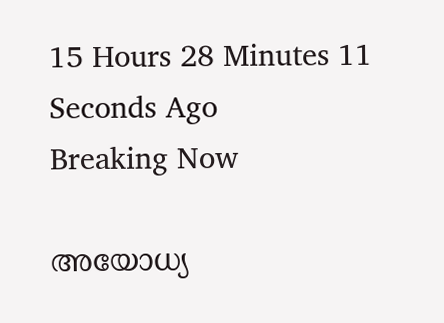15 Hours 28 Minutes 11 Seconds Ago
Breaking Now

അയോധ്യ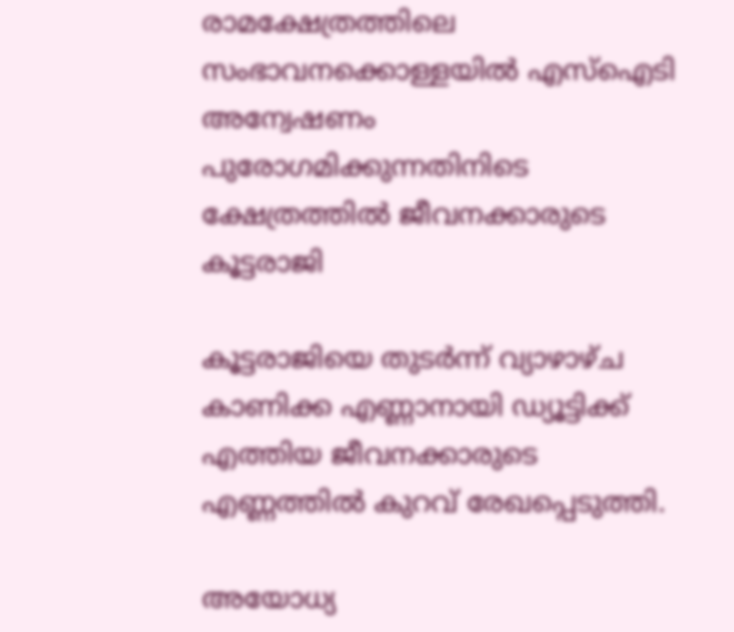രാമക്ഷേത്രത്തിലെ സംഭാവനക്കൊള്ളയില്‍ എസ്‌ഐടി അന്വേഷണം പുരോഗമിക്കുന്നതിനിടെ ക്ഷേത്രത്തില്‍ ജീവനക്കാരുടെ കൂട്ടരാജി

കൂട്ടരാജിയെ തുടര്‍ന്ന് വ്യാഴാഴ്ച കാണിക്ക എണ്ണാനായി ഡ്യൂട്ടിക്ക് എത്തിയ ജീവനക്കാരുടെ എണ്ണത്തില്‍ കുറവ് രേഖപ്പെടുത്തി.

അയോധ്യ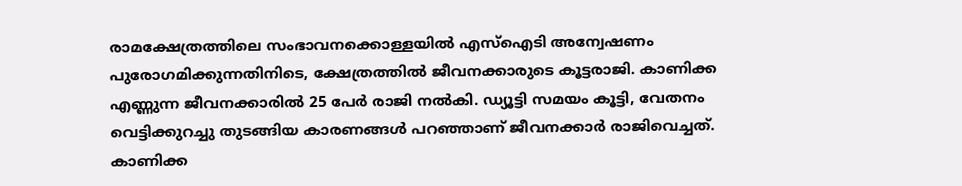രാമക്ഷേത്രത്തിലെ സംഭാവനക്കൊള്ളയില്‍ എസ്‌ഐടി അന്വേഷണം പുരോഗമിക്കുന്നതിനിടെ, ക്ഷേത്രത്തില്‍ ജീവനക്കാരുടെ കൂട്ടരാജി. കാണിക്ക എണ്ണുന്ന ജീവനക്കാരില്‍ 25 പേര്‍ രാജി നല്‍കി. ഡ്യൂട്ടി സമയം കൂട്ടി, വേതനം വെട്ടിക്കുറച്ചു തുടങ്ങിയ കാരണങ്ങള്‍ പറഞ്ഞാണ് ജീവനക്കാര്‍ രാജിവെച്ചത്. കാണിക്ക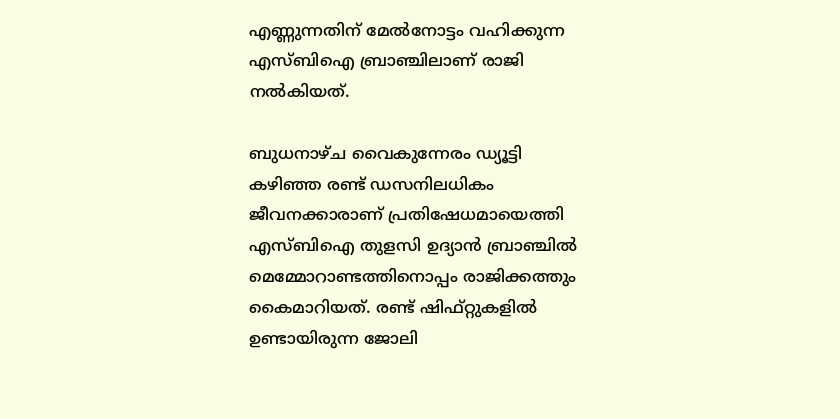എണ്ണുന്നതിന് മേല്‍നോട്ടം വഹിക്കുന്ന എസ്ബിഐ ബ്രാഞ്ചിലാണ് രാജി നല്‍കിയത്.

ബുധനാഴ്ച വൈകുന്നേരം ഡ്യൂട്ടി കഴിഞ്ഞ രണ്ട് ഡസനിലധികം ജീവനക്കാരാണ് പ്രതിഷേധമായെത്തി എസ്ബിഐ തുളസി ഉദ്യാന്‍ ബ്രാഞ്ചില്‍ മെമ്മോറാണ്ടത്തിനൊപ്പം രാജിക്കത്തും കൈമാറിയത്. രണ്ട് ഷിഫ്റ്റുകളില്‍ ഉണ്ടായിരുന്ന ജോലി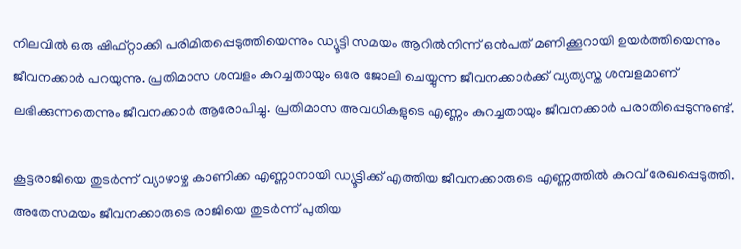നിലവില്‍ ഒരു ഷിഫ്റ്റാക്കി പരിമിതപ്പെടുത്തിയെന്നും ഡ്യൂട്ടി സമയം ആറില്‍നിന്ന് ഒന്‍പത് മണിക്കൂറായി ഉയര്‍ത്തിയെന്നും ജീവനക്കാര്‍ പറയുന്നു. പ്രതിമാസ ശമ്പളം കുറച്ചതായും ഒരേ ജോലി ചെയ്യുന്ന ജീവനക്കാര്‍ക്ക് വ്യത്യസ്ത ശമ്പളമാണ് ലഭിക്കുന്നതെന്നും ജീവനക്കാര്‍ ആരോപിച്ചു. പ്രതിമാസ അവധികളുടെ എണ്ണം കുറച്ചതായും ജീവനക്കാര്‍ പരാതിപ്പെടുന്നുണ്ട്.

കൂട്ടരാജിയെ തുടര്‍ന്ന് വ്യാഴാഴ്ച കാണിക്ക എണ്ണാനായി ഡ്യൂട്ടിക്ക് എത്തിയ ജീവനക്കാരുടെ എണ്ണത്തില്‍ കുറവ് രേഖപ്പെടുത്തി. അതേസമയം ജീവനക്കാരുടെ രാജിയെ തുടര്‍ന്ന് പുതിയ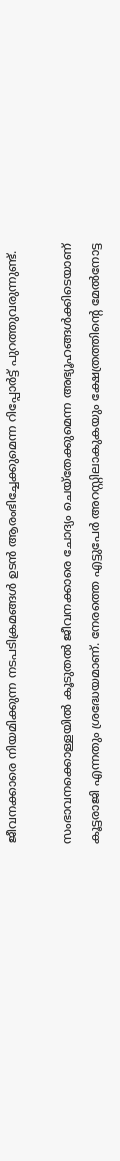ജീവനക്കാരെ നിയമിക്കുന്ന നടപടിക്രമങ്ങള്‍ ഉടന്‍ ആരംഭിച്ചേക്കുമെന്ന റിപ്പോര്‍ട്ട് പുറത്തുവരുന്നുണ്ട്.

സംഭാവനക്കൊള്ളയില്‍ കൂടുതല്‍ ജീവനക്കാരെ ചോദ്യം ചെയ്‌തേക്കുമെന്ന അഭ്യൂഹങ്ങള്‍ക്കിടെയാണ് കൂട്ടരാജി എന്നതും ശ്രദ്ധേയമാണ്. നേരത്തെ എട്ടുപേര്‍ അറസ്റ്റിലാകുകയും ക്ഷേത്രത്തിന്റെ മേല്‍നോട്ട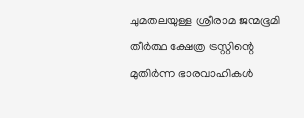ചുമതലയുള്ള ശ്രീരാമ ജന്മഭൂമി തീര്‍ത്ഥ ക്ഷേത്ര ട്രസ്റ്റിന്റെ മുതിര്‍ന്ന ഭാരവാഹികള്‍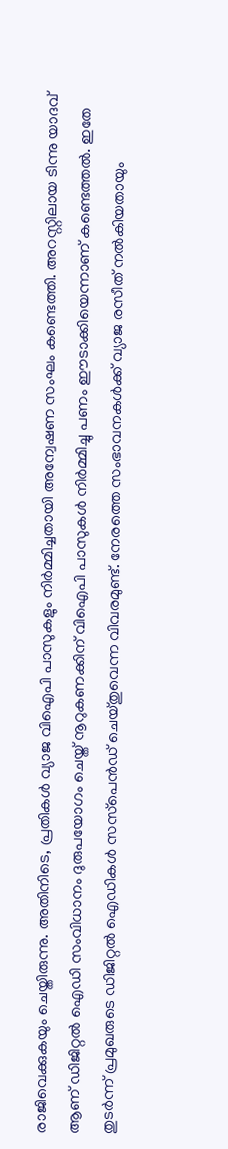രാജിവെക്കുകയും ചെയ്തിരുന്നു. അതിനിടെ, പ്രതികള്‍ വ്യാജ വിഐപി പാസുകളും നിര്‍മ്മിച്ചതായി അന്വേഷണ സംഘം കണ്ടെത്തി. അറസ്റ്റിലായ ടിന്നു യാദവ് ആണ് ഡിജിറ്റല്‍ ഐഡി സംവിധാനം ദുരുപയോഗം ചെയ്ത് നൂറുകണക്കിന് വിഐപി പാസുകള്‍ നിര്‍മ്മിച്ചു പണം ഈടാക്കിയെന്നാണ് കണ്ടെത്തല്‍. ഇതേ തുടര്‍ന്ന് പ്രമുഖരുടെ ഡിജിറ്റല്‍ ഐഡികള്‍ സസ്‌പെന്‍ഡ് ചെയ്തുവെന്ന വിവരമുണ്ട്. നേരത്തെ സംഭാവനകള്‍ക്ക് വ്യാജ രസീത് നല്‍കിയതായും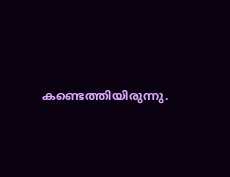കണ്ടെത്തിയിരുന്നു.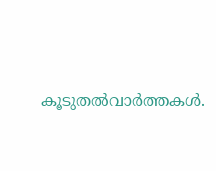കൂടുതല്‍വാര്‍ത്തകള്‍.